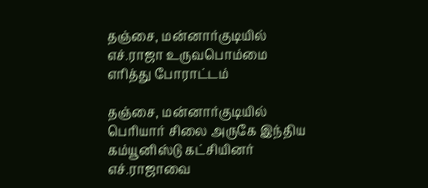தஞ்சை, மன்னார்குடியில் எச்.ராஜா உருவபொம்மை எரித்து போராட்டம்

தஞ்சை, மன்னார்குடியில் பெரியார் சிலை அருகே இந்திய கம்யூனிஸ்டு கட்சியினர் எச்.ராஜாவை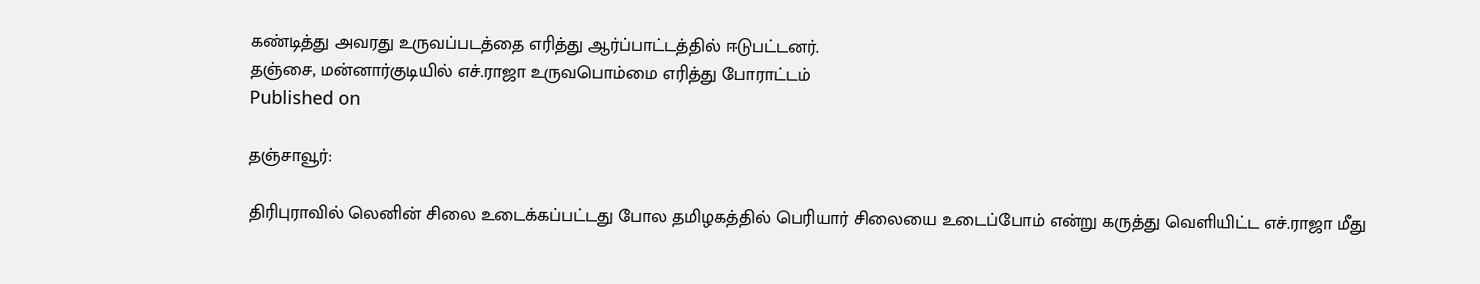கண்டித்து அவரது உருவப்படத்தை எரித்து ஆர்ப்பாட்டத்தில் ஈடுபட்டனர்.
தஞ்சை, மன்னார்குடியில் எச்.ராஜா உருவபொம்மை எரித்து போராட்டம்
Published on

தஞ்சாவூர்:

திரிபுராவில் லெனின் சிலை உடைக்கப்பட்டது போல தமிழகத்தில் பெரியார் சிலையை உடைப்போம் என்று கருத்து வெளியிட்ட எச்.ராஜா மீது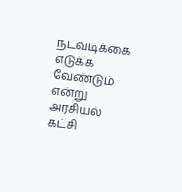நடவடிக்கை எடுக்க வேண்டும் என்று அரசியல் கட்சி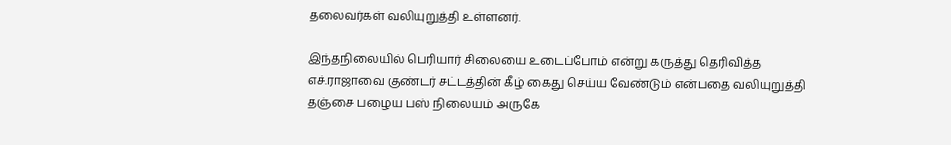தலைவர்கள் வலியுறுத்தி உள்ளனர்.

இந்தநிலையில் பெரியார் சிலையை உடைப்போம் என்று கருத்து தெரிவித்த எச்.ராஜாவை குண்டர் சட்டத்தின் கீழ் கைது செய்ய வேண்டும் என்பதை வலியுறுத்தி தஞ்சை பழைய பஸ் நிலையம் அருகே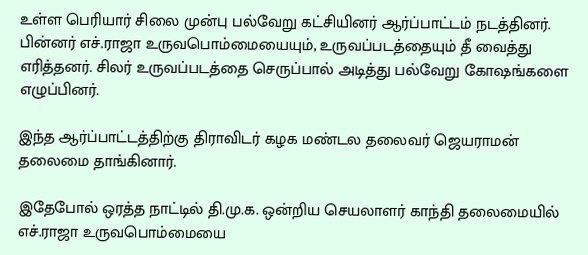உள்ள பெரியார் சிலை முன்பு பல்வேறு கட்சியினர் ஆர்ப்பாட்டம் நடத்தினர். பின்னர் எச்.ராஜா உருவபொம்மையையும், உருவப்படத்தையும் தீ வைத்து எரித்தனர். சிலர் உருவப்படத்தை செருப்பால் அடித்து பல்வேறு கோ‌ஷங்களை எழுப்பினர்.

இந்த ஆர்ப்பாட்டத்திற்கு திராவிடர் கழக மண்டல தலைவர் ஜெயராமன் தலைமை தாங்கினார்.

இதேபோல் ஒரத்த நாட்டில் தி.மு.க. ஒன்றிய செயலாளர் காந்தி தலைமையில் எச்.ராஜா உருவபொம்மையை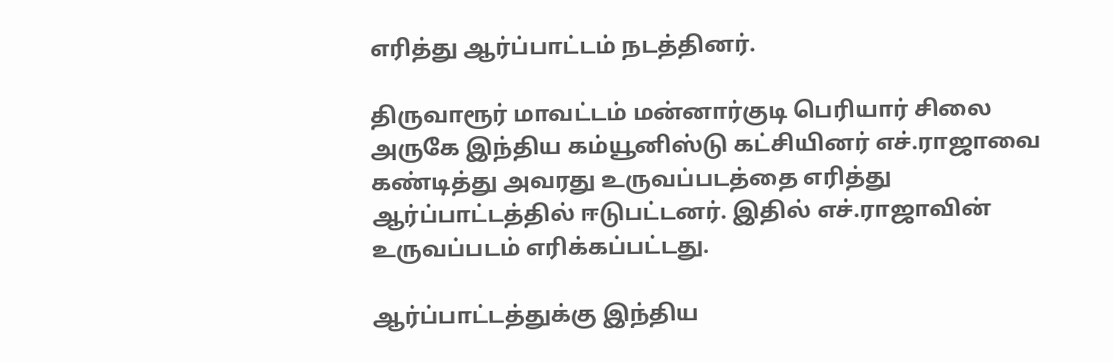எரித்து ஆர்ப்பாட்டம் நடத்தினர்.

திருவாரூர் மாவட்டம் மன்னார்குடி பெரியார் சிலை அருகே இந்திய கம்யூனிஸ்டு கட்சியினர் எச்.ராஜாவை கண்டித்து அவரது உருவப்படத்தை எரித்து ஆர்ப்பாட்டத்தில் ஈடுபட்டனர். இதில் எச்.ராஜாவின் உருவப்படம் எரிக்கப்பட்டது.

ஆர்ப்பாட்டத்துக்கு இந்திய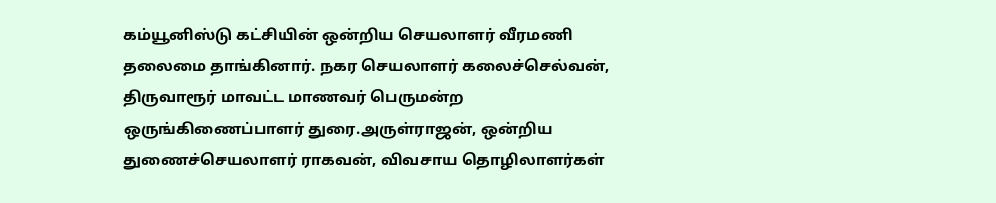கம்யூனிஸ்டு கட்சியின் ஒன்றிய செயலாளர் வீரமணி தலைமை தாங்கினார். நகர செயலாளர் கலைச்செல்வன், திருவாரூர் மாவட்ட மாணவர் பெருமன்ற ஒருங்கிணைப்பாளர் துரை.அருள்ராஜன், ஒன்றிய துணைச்செயலாளர் ராகவன், விவசாய தொழிலாளர்கள்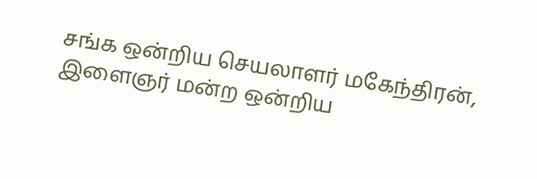சங்க ஒன்றிய செயலாளர் மகேந்திரன், இளைஞர் மன்ற ஒன்றிய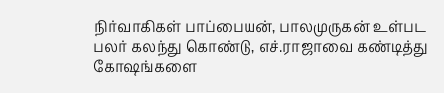நிர்வாகிகள் பாப்பையன், பாலமுருகன் உள்பட பலர் கலந்து கொண்டு, எச்.ராஜாவை கண்டித்து கோ‌ஷங்களை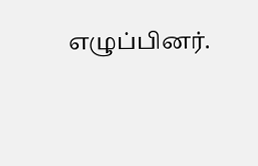எழுப்பினர்.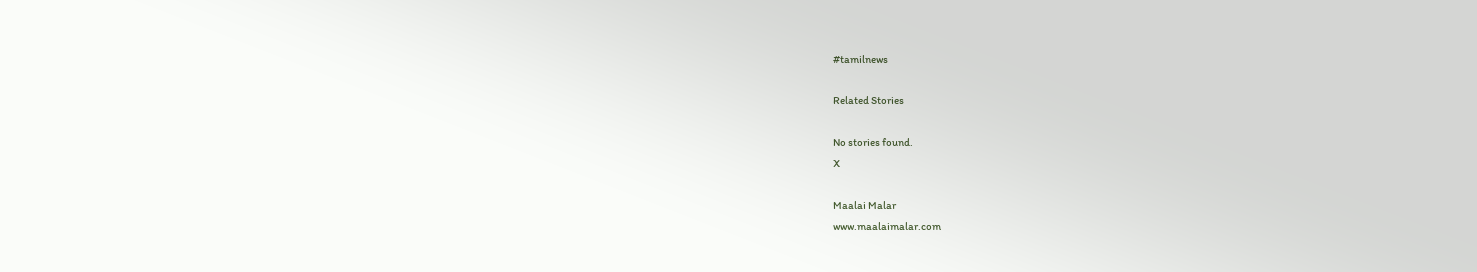#tamilnews

Related Stories

No stories found.
X

Maalai Malar
www.maalaimalar.com